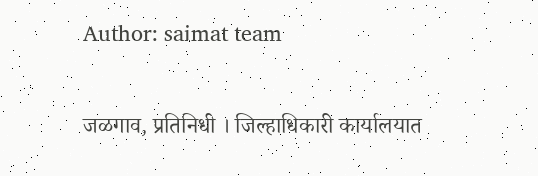Author: saimat team

जळगाव, प्रतिनिधी । जिल्हाधिकारी कार्यालयात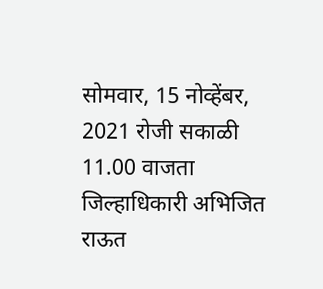सोमवार, 15 नोव्हेंबर, 2021 रोजी सकाळी 11.00 वाजता जिल्हाधिकारी अभिजित राऊत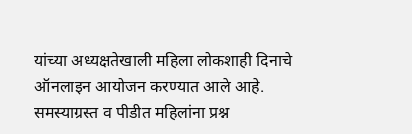यांच्या अध्यक्षतेखाली महिला लोकशाही दिनाचे ऑनलाइन आयोजन करण्यात आले आहे. समस्याग्रस्त व पीडीत महिलांना प्रश्न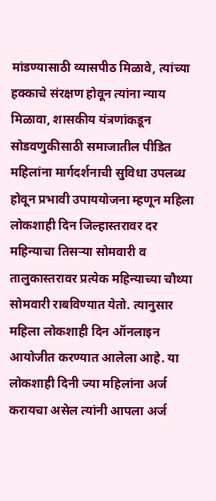मांडण्यासाठी व्यासपीठ मिळावे, त्यांच्या हक्काचे संरक्षण होवून त्यांना न्याय मिळावा, शासकीय यंत्रणांकडून सोडवणुकीसाठी समाजातील पीडित महिलांना मार्गदर्शनाची सुविधा उपलब्ध होवून प्रभावी उपाययोजना म्हणून महिला लोकशाही दिन जिल्हास्तरावर दर महिन्याचा तिसऱ्या सोमवारी व तालुकास्तरावर प्रत्येक महिन्याच्या चौथ्या सोमवारी राबविण्यात येतो. त्यानुसार महिला लोकशाही दिन ऑनलाइन आयोजीत करण्यात आलेला आहे. या लोकशाही दिनी ज्या महिलांना अर्ज करायचा असेल त्यांनी आपला अर्ज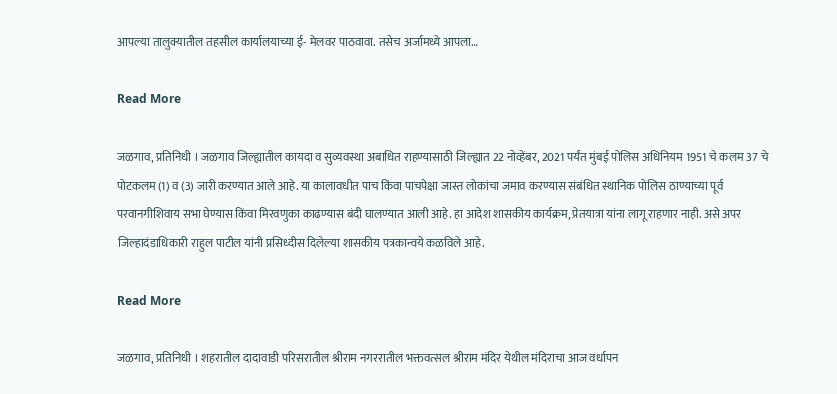आपल्या तालुक्यातील तहसील कार्यालयाच्या ई- मेलवर पाठवावा. तसेच अर्जामध्ये आपला…

Read More

जळगाव, प्रतिनिधी । जळगाव जिल्ह्यातील कायदा व सुव्यवस्था अबाधित राहण्यासाठी जिल्ह्यात 22 नोव्हेंबर, 2021 पर्यंत मुंबई पोलिस अधिनियम 1951 चे कलम 37 चे पोटकलम (1) व (3) जारी करण्यात आले आहे. या कालावधीत पाच किंवा पाचपेक्षा जास्त लोकांचा जमाव करण्यास संबंधित स्थानिक पोलिस ठाण्याच्या पूर्व परवानगीशिवाय सभा घेण्यास किंवा मिरवणुका काढण्यास बंदी घालण्यात आली आहे. हा आदेश शासकीय कार्यक्रम, प्रेतयात्रा यांना लागू राहणार नाही. असे अपर जिल्हादंडाधिकारी राहुल पाटील यांनी प्रसिध्दीस दिलेल्या शासकीय पत्रकान्वये कळविले आहे.

Read More

जळगाव, प्रतिनिधी । शहरातील दादावाडी परिसरातील श्रीराम नगररातील भक्तवत्सल श्रीराम मंदिर येथील मंदिराचा आज वर्धापन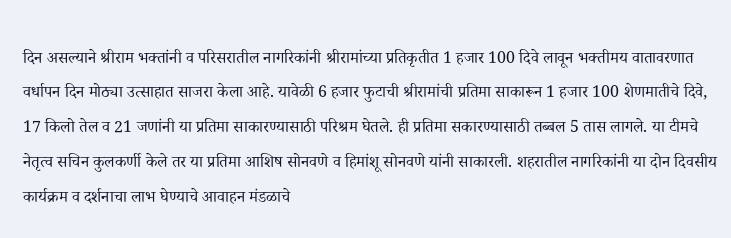दिन असल्याने श्रीराम भक्तांनी व परिसरातील नागरिकांनी श्रीरामांच्या प्रतिकृतीत 1 हजार 100 दिवे लावून भक्तीमय वातावरणात वर्धापन दिन मोठ्या उत्साहात साजरा केला आहे. यावेळी 6 हजार फुटाची श्रीरामांची प्रतिमा साकारून 1 हजार 100 शेणमातीचे दिवे, 17 किलो तेल व 21 जणांनी या प्रतिमा साकारण्यासाठी परिश्रम घेतले. ही प्रतिमा सकारण्यासाठी तब्बल 5 तास लागले. या टीमचे नेतृत्व सचिन कुलकर्णी केले तर या प्रतिमा आशिष सोनवणे व हिमांशू सोनवणे यांनी साकारली. शहरातील नागरिकांनी या दोन दिवसीय कार्यक्रम व दर्शनाचा लाभ घेण्याचे आवाहन मंडळाचे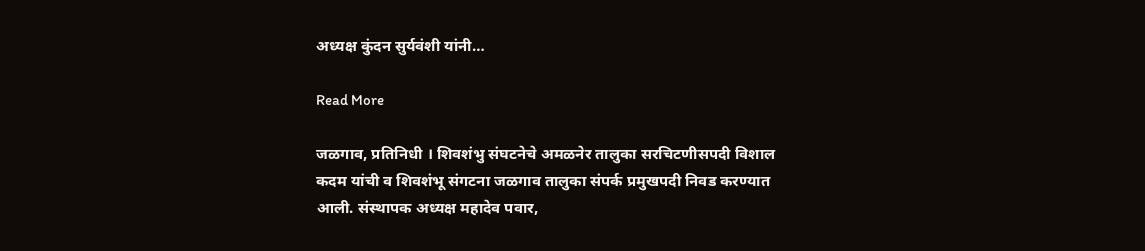अध्यक्ष कुंदन सुर्यवंशी यांनी…

Read More

जळगाव, प्रतिनिधी । शिवशंभु संघटनेचे अमळनेर तालुका सरचिटणीसपदी विशाल कदम यांची व शिवशंभू संगटना जळगाव तालुका संपर्क प्रमुखपदी निवड करण्यात आली. संस्थापक अध्यक्ष महादेव पवार,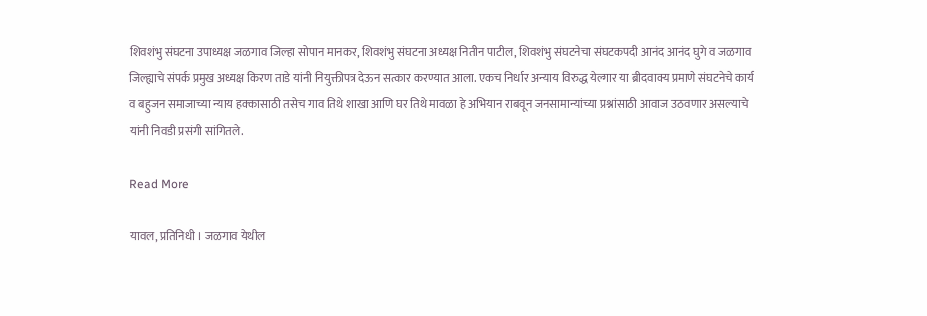शिवशंभु संघटना उपाध्यक्ष जळगाव जिल्हा सोपान मानकर, शिवशंभु संघटना अध्यक्ष नितीन पाटील, शिवशंभु संघटनेचा संघटकपदी आनंद आनंद घुगे व जळगाव जिल्ह्याचे संपर्क प्रमुख अध्यक्ष किरण ताडे यांनी नियुक्तीपत्र देऊन सत्कार करण्यात आला. एकच निर्धार अन्याय विरुद्ध येल्गार या ब्रीदवाक्य प्रमाणे संघटनेचे कार्य व बहुजन समाजाच्या न्याय हक्कासाठी तसेच गाव तिथे शाखा आणि घर तिथे मावळा हे अभियान राबवून जनसामान्यांच्या प्रश्नांसाठी आवाज उठवणार असल्याचे यांनी निवडी प्रसंगी सांगितले.

Read More

यावल, प्रतिनिधी । जळगाव येथील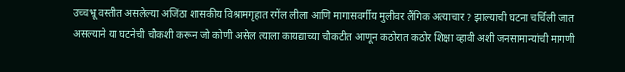उच्चभ्रू वस्तीत असलेल्या अजिंठा शासकीय विश्रामगृहात रगेंल लीला आणि मागासवर्गीय मुलीवर लैंगिक अत्याचार ? झाल्याची घटना चर्चिली जात असल्याने या घटनेची चौकशी करून जो कोणी असेल त्याला कायद्याच्या चौकटीत आणून कठोरात कठोर शिक्षा व्हावी अशी जनसामान्यांची मागणी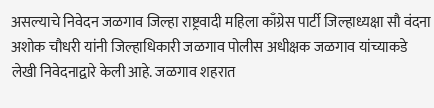असल्याचे निवेदन जळगाव जिल्हा राष्ट्रवादी महिला काँग्रेस पार्टी जिल्हाध्यक्षा सौ वंदना अशोक चौधरी यांनी जिल्हाधिकारी जळगाव पोलीस अधीक्षक जळगाव यांच्याकडे लेखी निवेदनाद्वारे केली आहे. जळगाव शहरात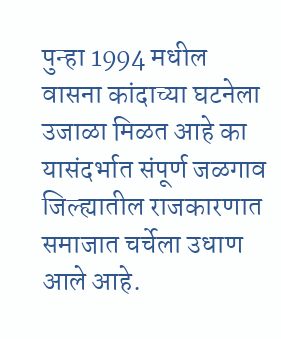पुन्हा 1994 मधील वासना कांदाच्या घटनेला उजाळा मिळत आहे का यासंदर्भात संपूर्ण जळगाव जिल्ह्यातील राजकारणात समाजात चर्चेला उधाण आले आहे.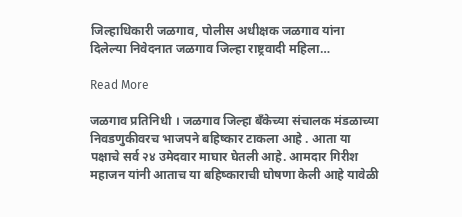जिल्हाधिकारी जळगाव, पोलीस अधीक्षक जळगाव यांना दिलेल्या निवेदनात जळगाव जिल्हा राष्ट्रवादी महिला…

Read More

जळगाव प्रतिनिधी । जळगाव जिल्हा बँकेच्या संचालक मंडळाच्या निवडणुकीवरच भाजपने बहिष्कार टाकला आहे . आता या पक्षाचे सर्व २४ उमेदवार माघार घेतली आहे. आमदार गिरीश महाजन यांनी आताच या बहिष्काराची घोषणा केली आहे यावेळी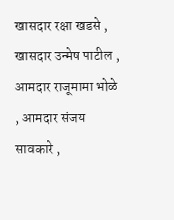खासदार रक्षा खडसे , खासदार उन्मेष पाटील , आमदार राजूमामा भोळे , आमदार संजय सावकारे ,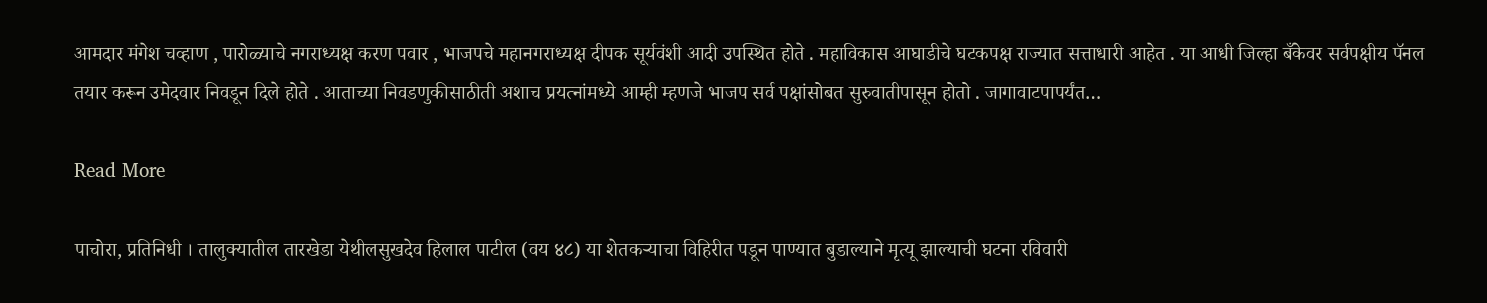आमदार मंगेश चव्हाण , पारोळ्याचे नगराध्यक्ष करण पवार , भाजपचे महानगराध्यक्ष दीपक सूर्यवंशी आदी उपस्थित होते . महाविकास आघाडीचे घटकपक्ष राज्यात सत्ताधारी आहेत . या आधी जिल्हा बँकेवर सर्वपक्षीय पॅनल तयार करून उमेदवार निवडून दिले होते . आताच्या निवडणुकीसाठीती अशाच प्रयत्नांमध्ये आम्ही म्हणजे भाजप सर्व पक्षांसोबत सुरुवातीपासून होतो . जागावाटपापर्यंत…

Read More

पाचोरा, प्रतिनिधी । तालुक्यातील तारखेडा येथीलसुखदेव हिलाल पाटील (वय ४८) या शेतकऱ्याचा विहिरीत पडून पाण्यात बुडाल्याने मृत्यू झाल्याची घटना रविवारी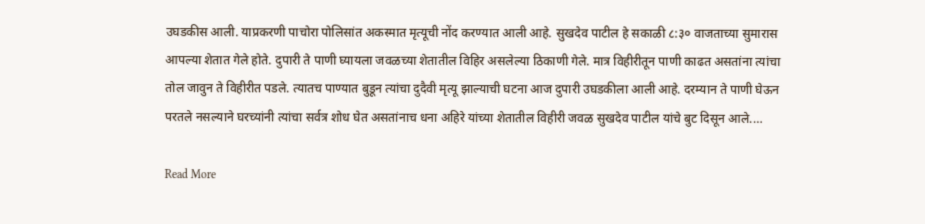उघडकीस आली. याप्रकरणी पाचोरा पोलिसांत अकस्मात मृत्यूची नोंद करण्यात आली आहे. सुखदेव पाटील हे सकाळी ८:३० वाजताच्या सुमारास आपल्या शेतात गेले होते. दुपारी ते पाणी घ्यायला जवळच्या शेतातील विहिर असलेल्या ठिकाणी गेले. मात्र विहीरीतून पाणी काढत असतांना त्यांचा तोल जावुन ते विहीरीत पडले. त्यातच पाण्यात बुडून त्यांचा दुदैवी मृत्यू झाल्याची घटना आज दुपारी उघडकीला आली आहे. दरम्यान ते पाणी घेऊन परतले नसल्याने घरच्यांनी त्यांचा सर्वत्र शोध घेत असतांनाच धना अहिरे यांच्या शेतातील विहीरी जवळ सुखदेव पाटील यांचे बुट दिसून आले.…

Read More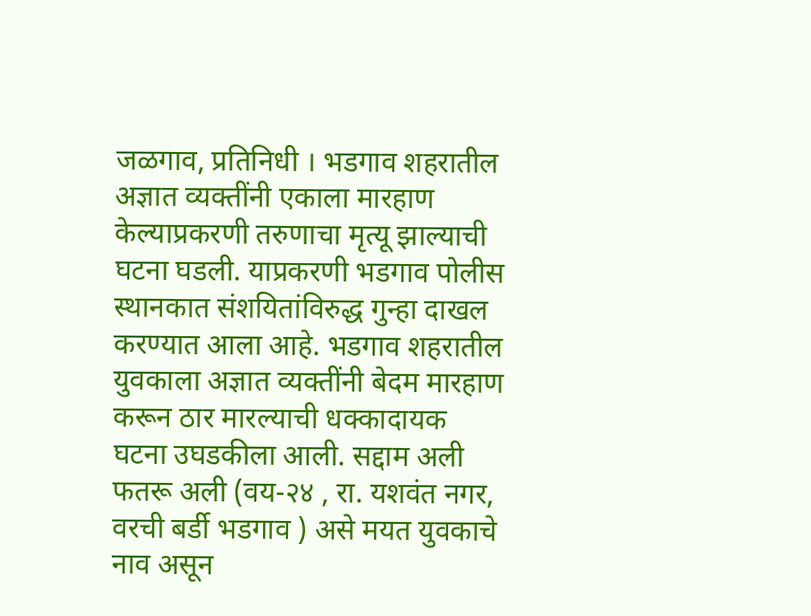जळगाव, प्रतिनिधी । भडगाव शहरातील अज्ञात व्यक्तींनी एकाला मारहाण केल्याप्रकरणी तरुणाचा मृत्यू झाल्याची घटना घडली. याप्रकरणी भडगाव पोलीस स्थानकात संशयितांविरुद्ध गुन्हा दाखल करण्यात आला आहे. भडगाव शहरातील युवकाला अज्ञात व्यक्तींनी बेदम मारहाण करून ठार मारल्याची धक्कादायक घटना उघडकीला आली. सद्दाम अली फतरू अली (वय-२४ , रा. यशवंत नगर, वरची बर्डी भडगाव ) असे मयत युवकाचे नाव असून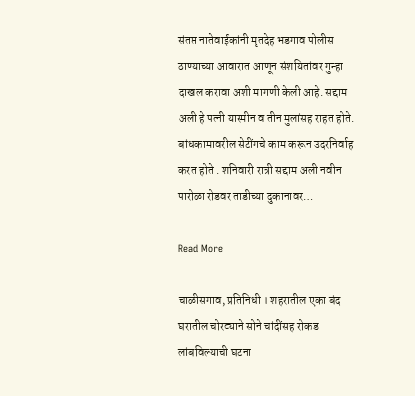संतप्त नातेवाईकांनी मृतदेह भडगाव पोलीस ठाण्याच्या आवारात आणून संशयितांवर गुन्हा दाखल करावा अशी मागणी केली आहे. सद्दाम अली हे पत्नी यास्मीन व तीन मुलांसह राहत होते. बांधकामावरील सेटींगचे काम करून उदरनिर्वाह करत होते . शनिवारी रात्री सद्दाम अली नवीन पारोळा रोडवर ताडीच्या दुकानावर…

Read More

चाळीसगाव, प्रतिनिधी । शहरातील एका बंद घरातील चोरट्याने सोने चांदींसह रोकड लांबविल्याची घटना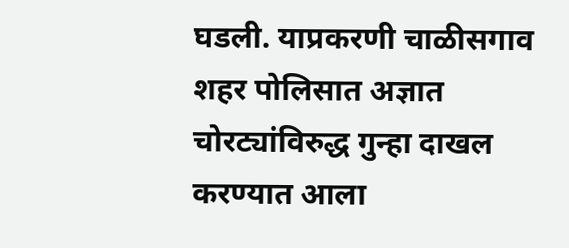घडली. याप्रकरणी चाळीसगाव शहर पोलिसात अज्ञात चोरट्यांविरुद्ध गुन्हा दाखल करण्यात आला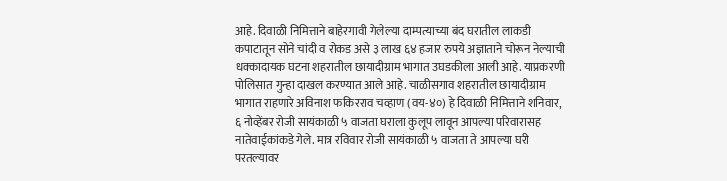आहे. दिवाळी निमित्ताने बाहेरगावी गेलेल्या दाम्पत्याच्या बंद घरातील लाकडी कपाटातून सोने चांदी व रोकड असे ३ लाख ६४ हजार रुपये अज्ञाताने चोरून नेल्याची धक्कादायक घटना शहरातील छायादीग्राम भागात उघडकीला आली आहे. याप्रकरणी पोलिसात गुन्हा दाखल करण्यात आले आहे. चाळीसगाव शहरातील छायादीग्राम भागात राहणारे अविनाश फकिरराव चव्हाण (वय-४०) हे दिवाळी निमित्ताने शनिवार, ६ नोव्हेंबर रोजी सायंकाळी ५ वाजता घराला कुलूप लावून आपल्या परिवारासह नातेवाईकांकडे गेले. मात्र रविवार रोजी सायंकाळी ५ वाजता ते आपल्या घरी परतल्यावर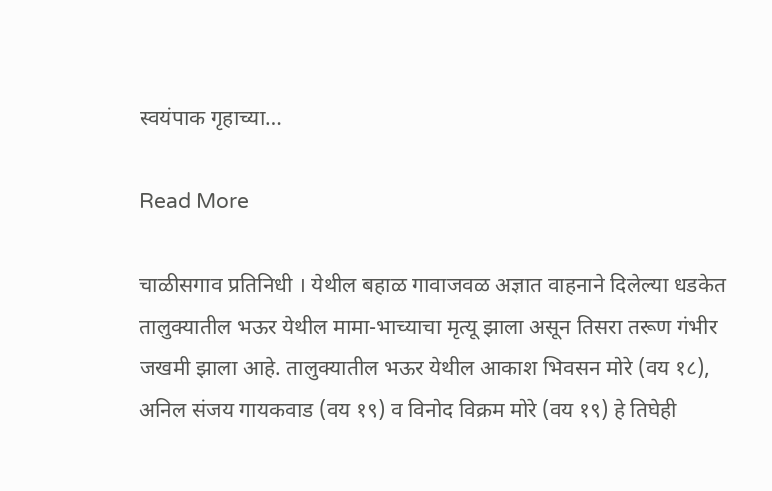स्वयंपाक गृहाच्या…

Read More

चाळीसगाव प्रतिनिधी । येथील बहाळ गावाजवळ अज्ञात वाहनाने दिलेल्या धडकेत तालुक्यातील भऊर येथील मामा-भाच्याचा मृत्यू झाला असून तिसरा तरूण गंभीर जखमी झाला आहे. तालुक्यातील भऊर येथील आकाश भिवसन मोरे (वय १८), अनिल संजय गायकवाड (वय १९) व विनोद विक्रम मोरे (वय १९) हे तिघेही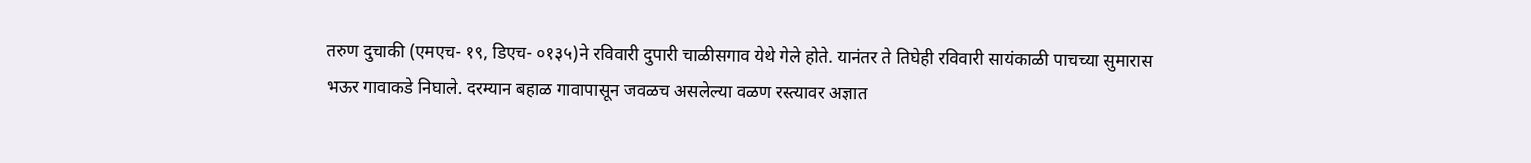तरुण दुचाकी (एमएच- १९, डिएच- ०१३५)ने रविवारी दुपारी चाळीसगाव येथे गेले होते. यानंतर ते तिघेही रविवारी सायंकाळी पाचच्या सुमारास भऊर गावाकडे निघाले. दरम्यान बहाळ गावापासून जवळच असलेल्या वळण रस्त्यावर अज्ञात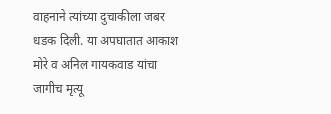वाहनाने त्यांच्या दुचाकीला जबर धडक दिली. या अपघातात आकाश मोरे व अनिल गायकवाड यांचा जागीच मृत्यू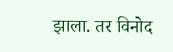झाला. तर विनोद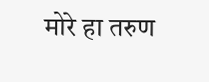मोरे हा तरुण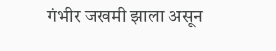गंभीर जखमी झाला असून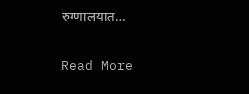रुग्णालयात…

Read More